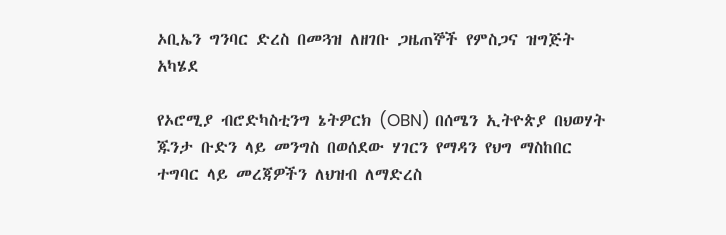ኦቢኤን ግንባር ድረስ በመጓዝ ለዘገቡ ጋዜጠኞች የምስጋና ዝግጅት አካሄደ

የኦሮሚያ ብሮድካስቲንግ ኔትዎርክ (OBN) በሰሜን ኢትዮጵያ በህወሃት ጁንታ ቡድን ላይ መንግስ በወሰደው ሃገርን የማዳን የህግ ማስከበር ተግባር ላይ መረጃዎችን ለህዝብ ለማድረስ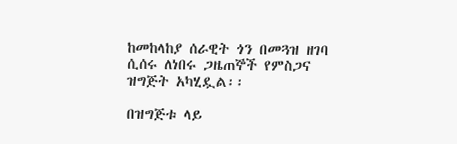ከመከላከያ ሰራዊት ጎን በመጓዝ ዘገባ ሲሰሩ ለነበሩ ጋዜጠኞች የምስጋና ዝግጅት አካሂዷል፡፡

በዝግጅቱ ላይ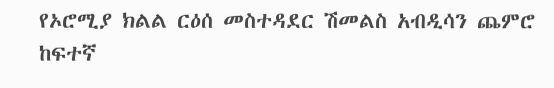የኦሮሚያ ክልል ርዕሰ መስተዳደር ሽመልስ አብዲሳን ጨምሮ ከፍተኛ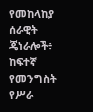የመከላከያ ሰራዊት ጄነራሎች፥ ከፍተኛ የመንግስት የሥራ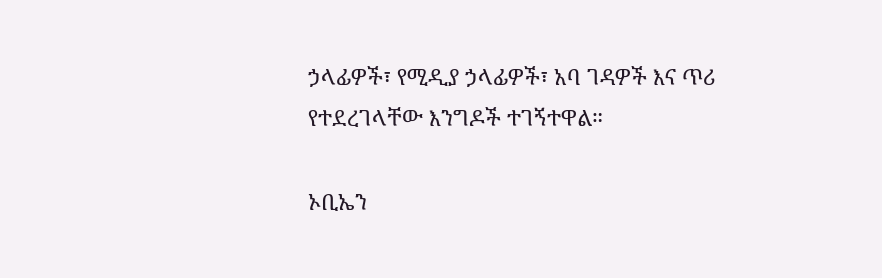ኃላፊዎች፣ የሚዲያ ኃላፊዎች፣ አባ ገዳዎች እና ጥሪ የተደረገላቸው እንግዶች ተገኝተዋል።

ኦቢኤን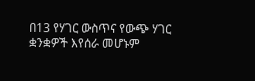በ13 የሃገር ውስጥና የውጭ ሃገር ቋንቋዎች እየሰራ መሆኑም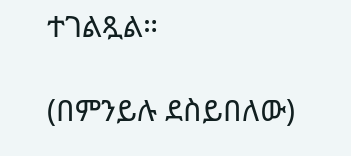ተገልጿል።

(በምንይሉ ደስይበለው)